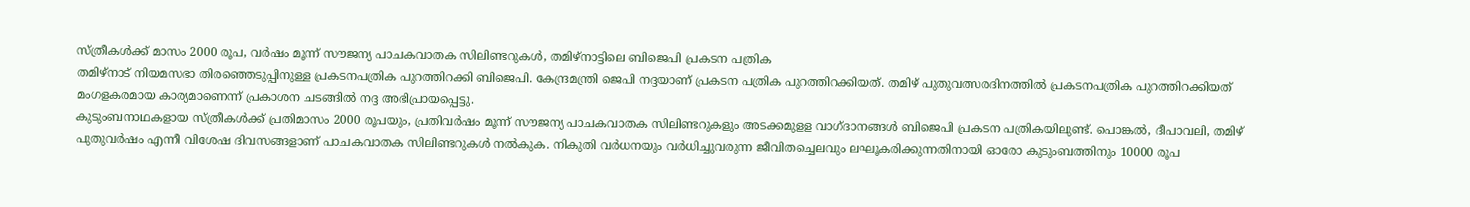സ്ത്രീകൾക്ക് മാസം 2000 രൂപ, വർഷം മൂന്ന് സൗജന്യ പാചകവാതക സിലിണ്ടറുകൾ, തമിഴ്നാട്ടിലെ ബിജെപി പ്രകടന പത്രിക
തമിഴ്നാട് നിയമസഭാ തിരഞ്ഞെടുപ്പിനുള്ള പ്രകടനപത്രിക പുറത്തിറക്കി ബിജെപി. കേന്ദ്രമന്ത്രി ജെപി നദ്ദയാണ് പ്രകടന പത്രിക പുറത്തിറക്കിയത്. തമിഴ് പുതുവത്സരദിനത്തിൽ പ്രകടനപത്രിക പുറത്തിറക്കിയത് മംഗളകരമായ കാര്യമാണെന്ന് പ്രകാശന ചടങ്ങിൽ നദ്ദ അഭിപ്രായപ്പെട്ടു.
കുടുംബനാഥകളായ സ്ത്രീകൾക്ക് പ്രതിമാസം 2000 രൂപയും, പ്രതിവർഷം മൂന്ന് സൗജന്യ പാചകവാതക സിലിണ്ടറുകളും അടക്കമുളള വാഗ്ദാനങ്ങൾ ബിജെപി പ്രകടന പത്രികയിലുണ്ട്. പൊങ്കൽ, ദീപാവലി, തമിഴ് പുതുവർഷം എന്നീ വിശേഷ ദിവസങ്ങളാണ് പാചകവാതക സിലിണ്ടറുകൾ നൽകുക. നികുതി വർധനയും വർധിച്ചുവരുന്ന ജീവിതച്ചെലവും ലഘൂകരിക്കുന്നതിനായി ഓരോ കുടുംബത്തിനും 10000 രൂപ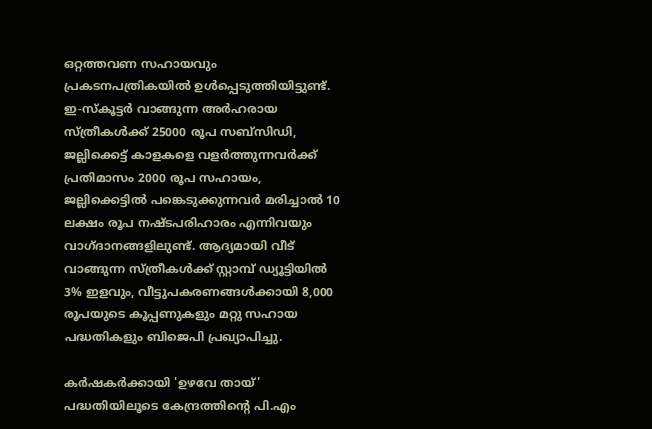ഒറ്റത്തവണ സഹായവും പ്രകടനപത്രികയിൽ ഉൾപ്പെടുത്തിയിട്ടുണ്ട്.
ഇ-സ്കൂട്ടർ വാങ്ങുന്ന അർഹരായ സ്ത്രീകൾക്ക് 25000 രൂപ സബ്സിഡി, ജല്ലിക്കെട്ട് കാളകളെ വളർത്തുന്നവർക്ക് പ്രതിമാസം 2000 രൂപ സഹായം, ജല്ലിക്കെട്ടിൽ പങ്കെടുക്കുന്നവർ മരിച്ചാൽ 10 ലക്ഷം രൂപ നഷ്ടപരിഹാരം എന്നിവയും വാഗ്ദാനങ്ങളിലുണ്ട്. ആദ്യമായി വീട് വാങ്ങുന്ന സ്ത്രീകൾക്ക് സ്റ്റാമ്പ് ഡ്യൂട്ടിയിൽ 3% ഇളവും, വീട്ടുപകരണങ്ങൾക്കായി 8,000 രൂപയുടെ കൂപ്പണുകളും മറ്റു സഹായ പദ്ധതികളും ബിജെപി പ്രഖ്യാപിച്ചു.

കർഷകർക്കായി 'ഉഴവേ തായ്' പദ്ധതിയിലൂടെ കേന്ദ്രത്തിന്റെ പി.എം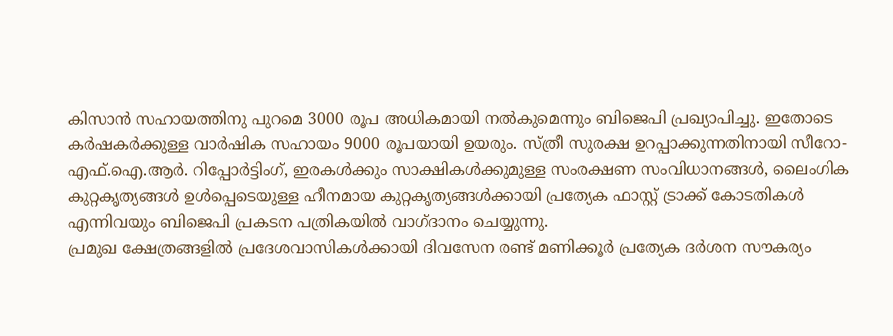കിസാൻ സഹായത്തിനു പുറമെ 3000 രൂപ അധികമായി നൽകുമെന്നും ബിജെപി പ്രഖ്യാപിച്ചു. ഇതോടെ കർഷകർക്കുള്ള വാർഷിക സഹായം 9000 രൂപയായി ഉയരും. സ്ത്രീ സുരക്ഷ ഉറപ്പാക്കുന്നതിനായി സീറോ-എഫ്.ഐ.ആർ. റിപ്പോർട്ടിംഗ്, ഇരകൾക്കും സാക്ഷികൾക്കുമുള്ള സംരക്ഷണ സംവിധാനങ്ങൾ, ലൈംഗിക കുറ്റകൃത്യങ്ങൾ ഉൾപ്പെടെയുള്ള ഹീനമായ കുറ്റകൃത്യങ്ങൾക്കായി പ്രത്യേക ഫാസ്റ്റ് ട്രാക്ക് കോടതികൾ എന്നിവയും ബിജെപി പ്രകടന പത്രികയിൽ വാഗ്ദാനം ചെയ്യുന്നു.
പ്രമുഖ ക്ഷേത്രങ്ങളിൽ പ്രദേശവാസികൾക്കായി ദിവസേന രണ്ട് മണിക്കൂർ പ്രത്യേക ദർശന സൗകര്യം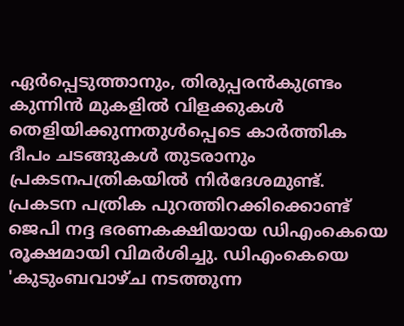ഏർപ്പെടുത്താനും, തിരുപ്പരൻകുണ്ട്രം കുന്നിൻ മുകളിൽ വിളക്കുകൾ തെളിയിക്കുന്നതുൾപ്പെടെ കാർത്തിക ദീപം ചടങ്ങുകൾ തുടരാനും പ്രകടനപത്രികയിൽ നിർദേശമുണ്ട്.
പ്രകടന പത്രിക പുറത്തിറക്കിക്കൊണ്ട് ജെപി നദ്ദ ഭരണകക്ഷിയായ ഡിഎംകെയെ രൂക്ഷമായി വിമർശിച്ചു. ഡിഎംകെയെ 'കുടുംബവാഴ്ച നടത്തുന്ന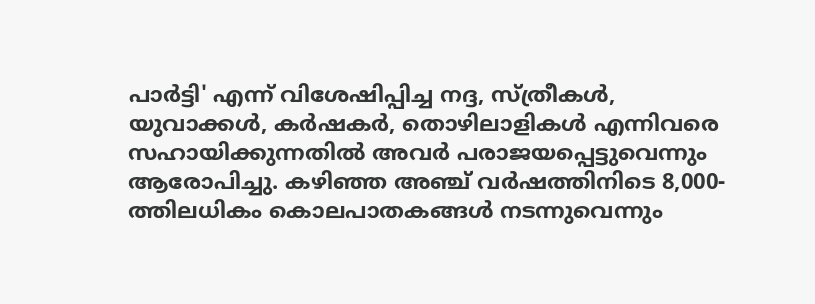പാർട്ടി' എന്ന് വിശേഷിപ്പിച്ച നദ്ദ, സ്ത്രീകൾ, യുവാക്കൾ, കർഷകർ, തൊഴിലാളികൾ എന്നിവരെ സഹായിക്കുന്നതിൽ അവർ പരാജയപ്പെട്ടുവെന്നും ആരോപിച്ചു. കഴിഞ്ഞ അഞ്ച് വർഷത്തിനിടെ 8,000-ത്തിലധികം കൊലപാതകങ്ങൾ നടന്നുവെന്നും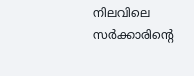നിലവിലെ സർക്കാരിന്റെ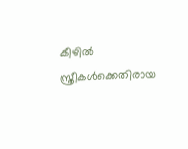കീഴിൽ സ്ത്രീകൾക്കെതിരായ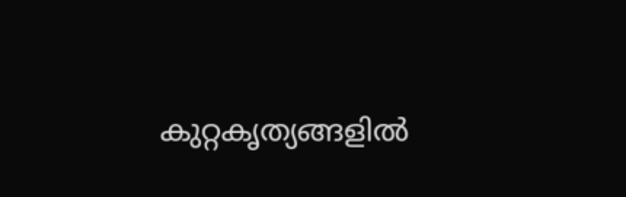കുറ്റകൃത്യങ്ങളിൽ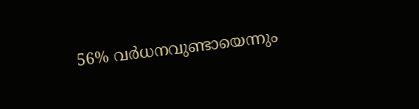56% വർധനവുണ്ടായെന്നും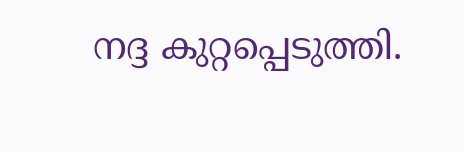നദ്ദ കുറ്റപ്പെടുത്തി.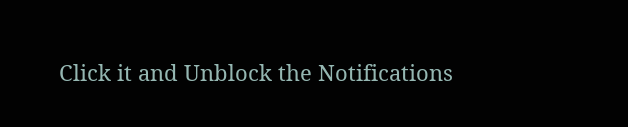Click it and Unblock the Notifications